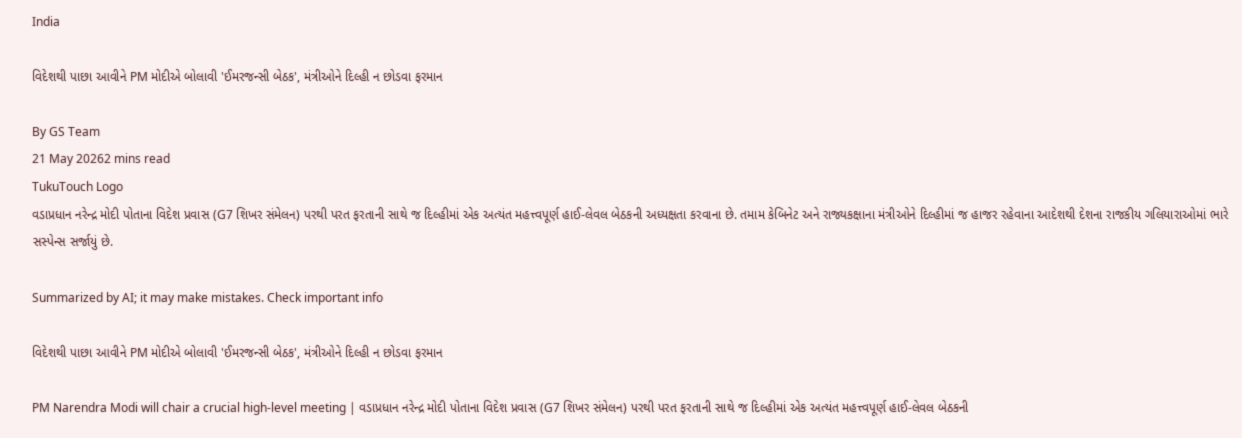India

વિદેશથી પાછા આવીને PM મોદીએ બોલાવી 'ઈમરજન્સી બેઠક', મંત્રીઓને દિલ્હી ન છોડવા ફરમાન

By GS Team
21 May 20262 mins read
TukuTouch Logo
વડાપ્રધાન નરેન્દ્ર મોદી પોતાના વિદેશ પ્રવાસ (G7 શિખર સંમેલન) પરથી પરત ફરતાની સાથે જ દિલ્હીમાં એક અત્યંત મહત્ત્વપૂર્ણ હાઈ-લેવલ બેઠકની અધ્યક્ષતા કરવાના છે. તમામ કેબિનેટ અને રાજ્યકક્ષાના મંત્રીઓને દિલ્હીમાં જ હાજર રહેવાના આદેશથી દેશના રાજકીય ગલિયારાઓમાં ભારે સસ્પેન્સ સર્જાયું છે.

Summarized by AI; it may make mistakes. Check important info

વિદેશથી પાછા આવીને PM મોદીએ બોલાવી 'ઈમરજન્સી બેઠક', મંત્રીઓને દિલ્હી ન છોડવા ફરમાન

PM Narendra Modi will chair a crucial high-level meeting | વડાપ્રધાન નરેન્દ્ર મોદી પોતાના વિદેશ પ્રવાસ (G7 શિખર સંમેલન) પરથી પરત ફરતાની સાથે જ દિલ્હીમાં એક અત્યંત મહત્ત્વપૂર્ણ હાઈ-લેવલ બેઠકની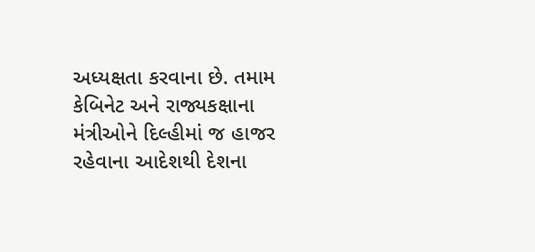અધ્યક્ષતા કરવાના છે. તમામ કેબિનેટ અને રાજ્યકક્ષાના મંત્રીઓને દિલ્હીમાં જ હાજર રહેવાના આદેશથી દેશના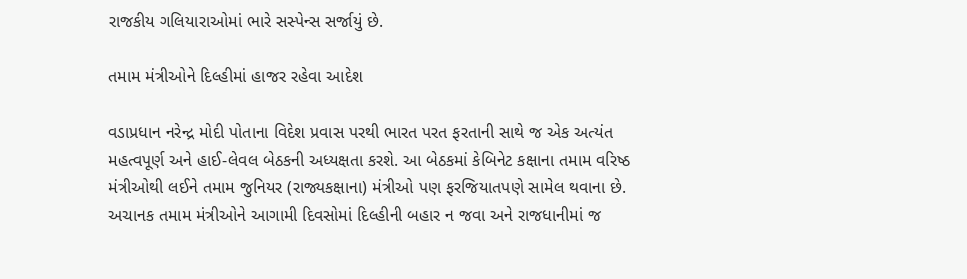રાજકીય ગલિયારાઓમાં ભારે સસ્પેન્સ સર્જાયું છે.

તમામ મંત્રીઓને દિલ્હીમાં હાજર રહેવા આદેશ

વડાપ્રધાન નરેન્દ્ર મોદી પોતાના વિદેશ પ્રવાસ પરથી ભારત પરત ફરતાની સાથે જ એક અત્યંત મહત્વપૂર્ણ અને હાઈ-લેવલ બેઠકની અધ્યક્ષતા કરશે. આ બેઠકમાં કેબિનેટ કક્ષાના તમામ વરિષ્ઠ મંત્રીઓથી લઈને તમામ જુનિયર (રાજ્યકક્ષાના) મંત્રીઓ પણ ફરજિયાતપણે સામેલ થવાના છે. અચાનક તમામ મંત્રીઓને આગામી દિવસોમાં દિલ્હીની બહાર ન જવા અને રાજધાનીમાં જ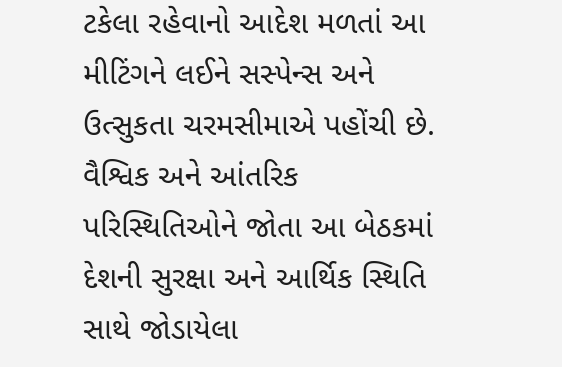ટકેલા રહેવાનો આદેશ મળતાં આ મીટિંગને લઈને સસ્પેન્સ અને ઉત્સુકતા ચરમસીમાએ પહોંચી છે. વૈશ્વિક અને આંતરિક પરિસ્થિતિઓને જોતા આ બેઠકમાં દેશની સુરક્ષા અને આર્થિક સ્થિતિ સાથે જોડાયેલા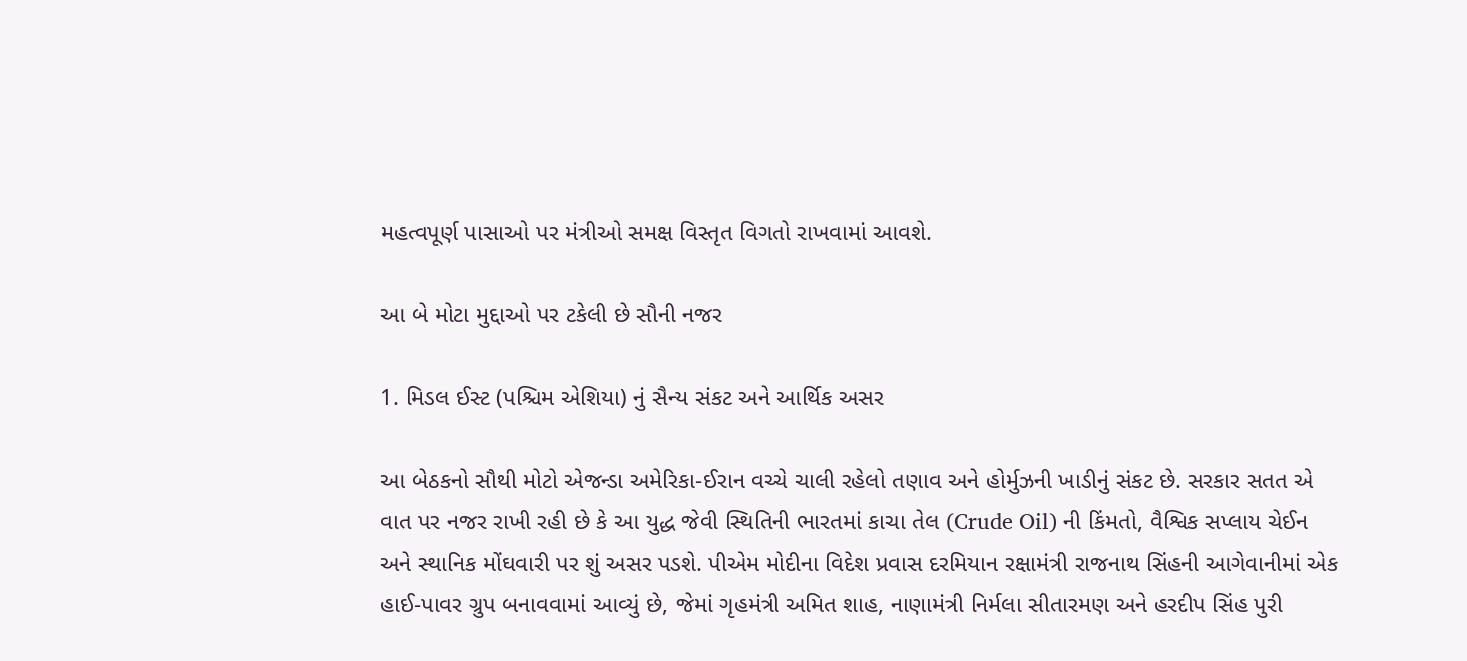મહત્વપૂર્ણ પાસાઓ પર મંત્રીઓ સમક્ષ વિસ્તૃત વિગતો રાખવામાં આવશે.

આ બે મોટા મુદ્દાઓ પર ટકેલી છે સૌની નજર

1. મિડલ ઈસ્ટ (પશ્ચિમ એશિયા) નું સૈન્ય સંકટ અને આર્થિક અસર

આ બેઠકનો સૌથી મોટો એજન્ડા અમેરિકા-ઈરાન વચ્ચે ચાલી રહેલો તણાવ અને હોર્મુઝની ખાડીનું સંકટ છે. સરકાર સતત એ વાત પર નજર રાખી રહી છે કે આ યુદ્ધ જેવી સ્થિતિની ભારતમાં કાચા તેલ (Crude Oil) ની કિંમતો, વૈશ્વિક સપ્લાય ચેઈન અને સ્થાનિક મોંઘવારી પર શું અસર પડશે. પીએમ મોદીના વિદેશ પ્રવાસ દરમિયાન રક્ષામંત્રી રાજનાથ સિંહની આગેવાનીમાં એક હાઈ-પાવર ગ્રુપ બનાવવામાં આવ્યું છે, જેમાં ગૃહમંત્રી અમિત શાહ, નાણામંત્રી નિર્મલા સીતારમણ અને હરદીપ સિંહ પુરી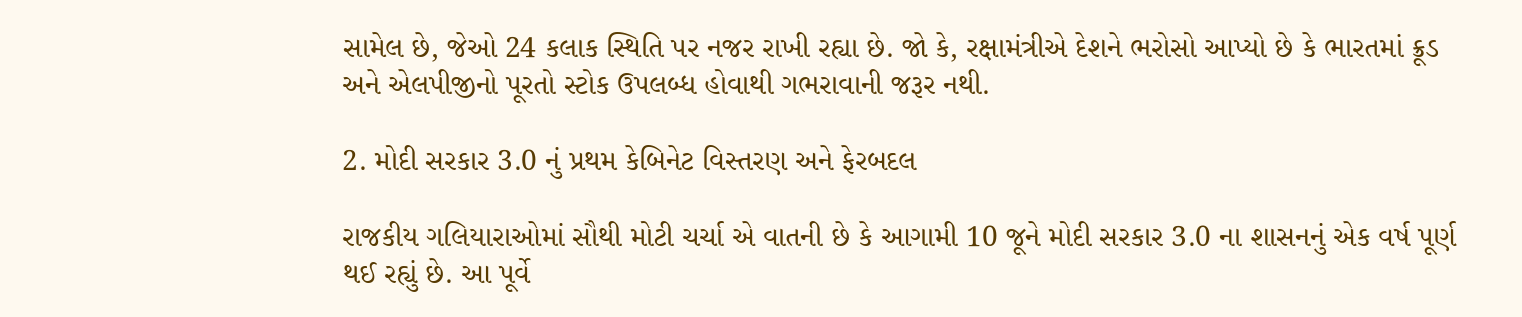સામેલ છે, જેઓ 24 કલાક સ્થિતિ પર નજર રાખી રહ્યા છે. જો કે, રક્ષામંત્રીએ દેશને ભરોસો આપ્યો છે કે ભારતમાં ક્રૂડ અને એલપીજીનો પૂરતો સ્ટોક ઉપલબ્ધ હોવાથી ગભરાવાની જરૂર નથી.

2. મોદી સરકાર 3.0 નું પ્રથમ કેબિનેટ વિસ્તરણ અને ફેરબદલ

રાજકીય ગલિયારાઓમાં સૌથી મોટી ચર્ચા એ વાતની છે કે આગામી 10 જૂને મોદી સરકાર 3.0 ના શાસનનું એક વર્ષ પૂર્ણ થઈ રહ્યું છે. આ પૂર્વે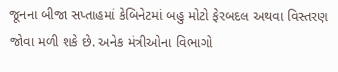જૂનના બીજા સપ્તાહમાં કેબિનેટમાં બહુ મોટો ફેરબદલ અથવા વિસ્તરણ જોવા મળી શકે છે. અનેક મંત્રીઓના વિભાગો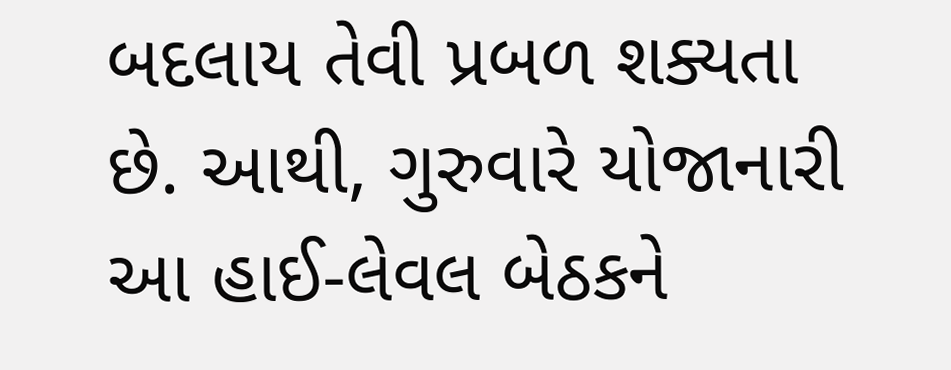બદલાય તેવી પ્રબળ શક્યતા છે. આથી, ગુરુવારે યોજાનારી આ હાઈ-લેવલ બેઠકને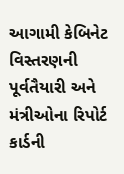આગામી કેબિનેટ વિસ્તરણની પૂર્વતૈયારી અને મંત્રીઓના રિપોર્ટ કાર્ડની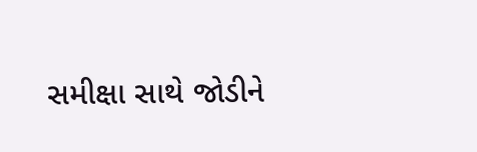સમીક્ષા સાથે જોડીને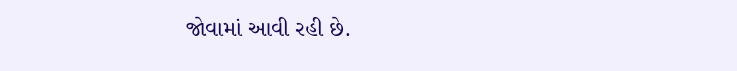જોવામાં આવી રહી છે.